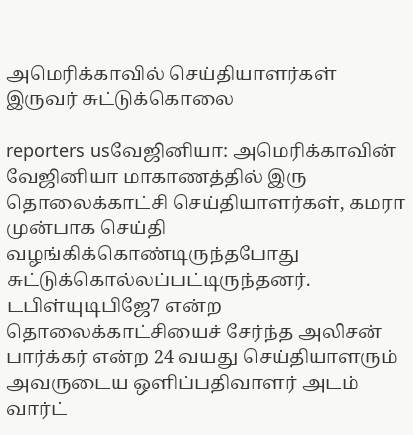அமெரிக்காவில் செய்தியாளர்கள் இருவர் சுட்டுக்கொலை

reporters usவேஜினியா: அமெரிக்காவின் வேஜினியா மாகாணத்தில் இரு தொலைக்காட்சி செய்தியாளர்கள், கமரா முன்பாக செய்தி வழங்கிக்கொண்டிருந்தபோது சுட்டுக்கொல்லப்பட்டிருந்தனர். டபிள்யுடிபிஜே7 என்ற தொலைக்காட்சியைச் சேர்ந்த அலிசன் பார்க்கர் என்ற 24 வயது செய்தியாளரும் அவருடைய ஒளிப்பதிவாளர் அடம் வார்ட்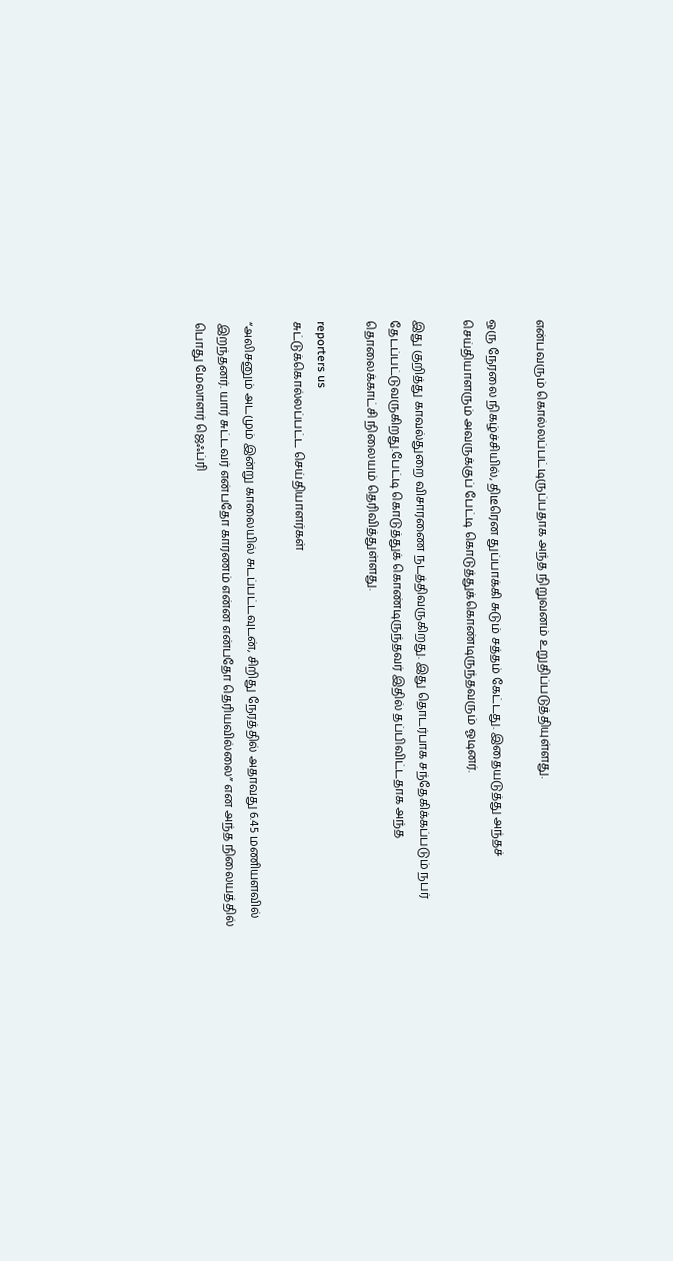என்பவரும் கொல்லப்பட்டிருப்பதாக அந்த நிறுவனம் உறுதிப்படுத்தியுள்ளது.

ஒரு நேரலை நிகழ்ச்சியில், திடீரென துப்பாக்கி சுடும் சத்தம் கேட்டது. இதையடுத்து அந்தச் செய்தியாளரும் அவருக்குப் பேட்டி கொடுத்துக்கொண்டிருந்தவரும் ஓடினர்.

இது குறித்து காவல்துறை விசாரணை நடத்திவருகிறது. இது தொடர்பாக சந்தேகிக்கப்படும் நபர் தேடப்பட்டுவருகிறது.பேட்டி கொடுத்துக் கொண்டிருந்தவர் இதில் தப்பிவிட்டதாக அந்த தொலைக்காட்சி நிலையம் தெரிவித்துள்ளது.

reporters us
சுட்டுக்கொல்லப்பட்ட செய்தியாளர்கள்

“அலிசனும் அடமும் இன்று காலையில் சுடப்பட்டவுடன், சிறிது நேரத்தில் அதாவது 6.45 மணியளவில் இறந்தனர். யார் சுட்டவர் என்பதோ காரணம் என்ன என்பதோ தெரியவில்லை” என அந்த நிலையத்தில் பொது மேலாளர் ஜெஃப்ரி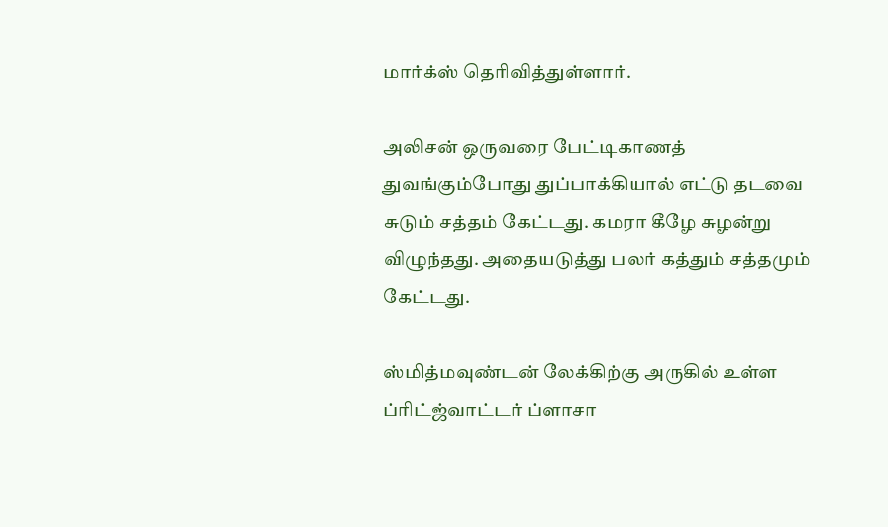மார்க்ஸ் தெரிவித்துள்ளார்.

அலிசன் ஒருவரை பேட்டிகாணத் துவங்கும்போது துப்பாக்கியால் எட்டு தடவை சுடும் சத்தம் கேட்டது. கமரா கீழே சுழன்று விழுந்தது. அதையடுத்து பலர் கத்தும் சத்தமும் கேட்டது.

ஸ்மித்மவுண்டன் லேக்கிற்கு அருகில் உள்ள ப்ரிட்ஜ்வாட்டர் ப்ளாசா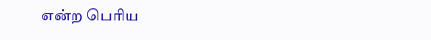என்ற பெரிய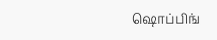ஷொப்பிங்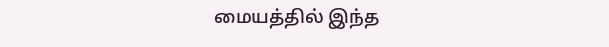மையத்தில் இந்த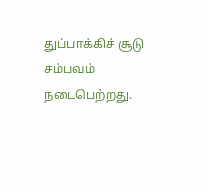துப்பாக்கிச் சூடு சம்பவம் நடைபெற்றது.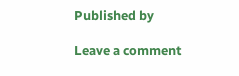Published by

Leave a comment